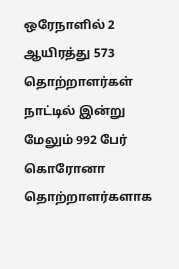ஒரேநாளில் 2 ஆயிரத்து 573 தொற்றாளர்கள்
நாட்டில் இன்று மேலும் 992 பேர் கொரோனா தொற்றாளர்களாக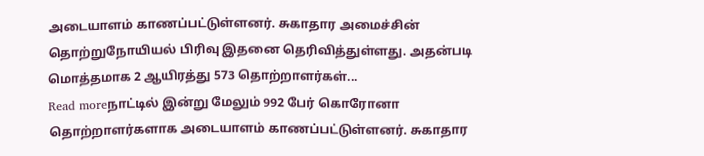அடையாளம் காணப்பட்டுள்ளனர். சுகாதார அமைச்சின் தொற்றுநோயியல் பிரிவு இதனை தெரிவித்துள்ளது. அதன்படி மொத்தமாக 2 ஆயிரத்து 573 தொற்றாளர்கள்...
Read moreநாட்டில் இன்று மேலும் 992 பேர் கொரோனா தொற்றாளர்களாக அடையாளம் காணப்பட்டுள்ளனர். சுகாதார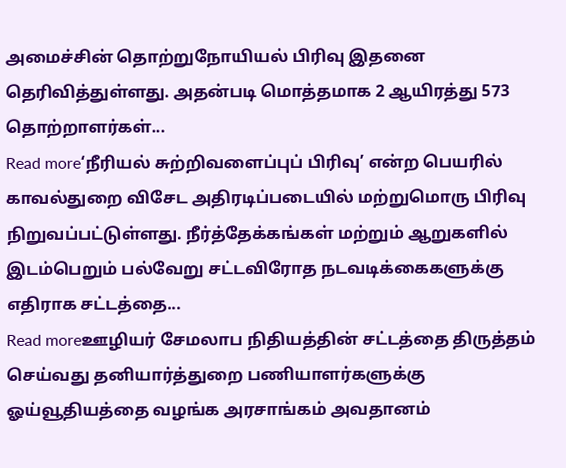அமைச்சின் தொற்றுநோயியல் பிரிவு இதனை தெரிவித்துள்ளது. அதன்படி மொத்தமாக 2 ஆயிரத்து 573 தொற்றாளர்கள்...
Read more‘நீரியல் சுற்றிவளைப்புப் பிரிவு’ என்ற பெயரில் காவல்துறை விசேட அதிரடிப்படையில் மற்றுமொரு பிரிவு நிறுவப்பட்டுள்ளது. நீர்த்தேக்கங்கள் மற்றும் ஆறுகளில் இடம்பெறும் பல்வேறு சட்டவிரோத நடவடிக்கைகளுக்கு எதிராக சட்டத்தை...
Read moreஊழியர் சேமலாப நிதியத்தின் சட்டத்தை திருத்தம் செய்வது தனியார்த்துறை பணியாளர்களுக்கு ஓய்வூதியத்தை வழங்க அரசாங்கம் அவதானம்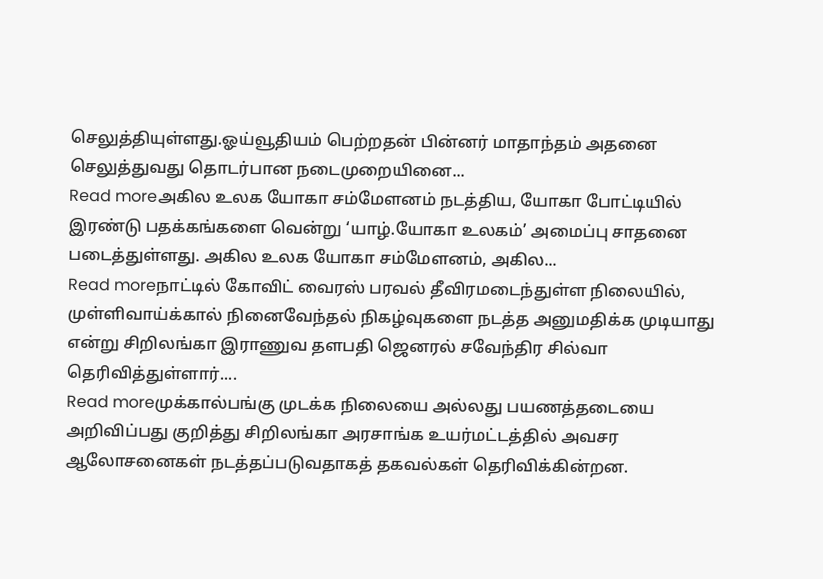செலுத்தியுள்ளது.ஓய்வூதியம் பெற்றதன் பின்னர் மாதாந்தம் அதனை செலுத்துவது தொடர்பான நடைமுறையினை...
Read moreஅகில உலக யோகா சம்மேளனம் நடத்திய, யோகா போட்டியில் இரண்டு பதக்கங்களை வென்று ‘யாழ்.யோகா உலகம்’ அமைப்பு சாதனை படைத்துள்ளது. அகில உலக யோகா சம்மேளனம், அகில...
Read moreநாட்டில் கோவிட் வைரஸ் பரவல் தீவிரமடைந்துள்ள நிலையில், முள்ளிவாய்க்கால் நினைவேந்தல் நிகழ்வுகளை நடத்த அனுமதிக்க முடியாது என்று சிறிலங்கா இராணுவ தளபதி ஜெனரல் சவேந்திர சில்வா தெரிவித்துள்ளார்....
Read moreமுக்கால்பங்கு முடக்க நிலையை அல்லது பயணத்தடையை அறிவிப்பது குறித்து சிறிலங்கா அரசாங்க உயர்மட்டத்தில் அவசர ஆலோசனைகள் நடத்தப்படுவதாகத் தகவல்கள் தெரிவிக்கின்றன.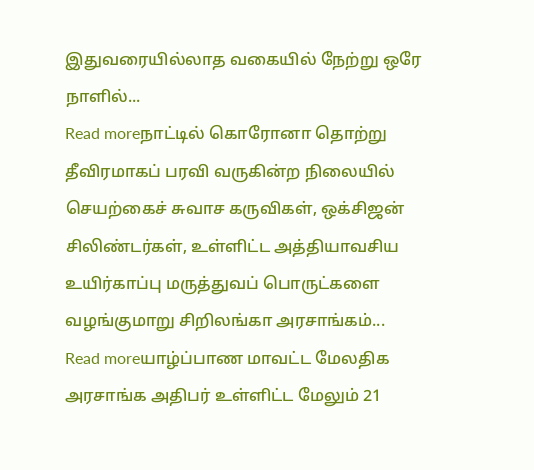இதுவரையில்லாத வகையில் நேற்று ஒரே நாளில்...
Read moreநாட்டில் கொரோனா தொற்று தீவிரமாகப் பரவி வருகின்ற நிலையில் செயற்கைச் சுவாச கருவிகள், ஒக்சிஜன் சிலிண்டர்கள், உள்ளிட்ட அத்தியாவசிய உயிர்காப்பு மருத்துவப் பொருட்களை வழங்குமாறு சிறிலங்கா அரசாங்கம்...
Read moreயாழ்ப்பாண மாவட்ட மேலதிக அரசாங்க அதிபர் உள்ளிட்ட மேலும் 21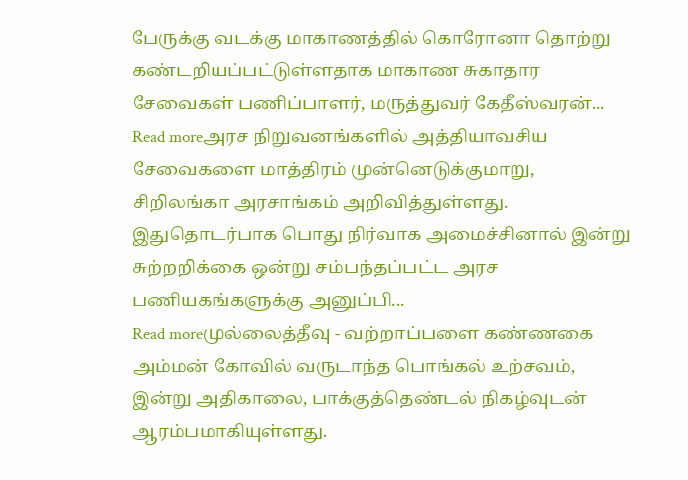பேருக்கு வடக்கு மாகாணத்தில் கொரோனா தொற்று கண்டறியப்பட்டுள்ளதாக மாகாண சுகாதார சேவைகள் பணிப்பாளர், மருத்துவர் கேதீஸ்வரன்...
Read moreஅரச நிறுவனங்களில் அத்தியாவசிய சேவைகளை மாத்திரம் முன்னெடுக்குமாறு, சிறிலங்கா அரசாங்கம் அறிவித்துள்ளது. இதுதொடர்பாக பொது நிர்வாக அமைச்சினால் இன்று சுற்றறிக்கை ஒன்று சம்பந்தப்பட்ட அரச பணியகங்களுக்கு அனுப்பி...
Read moreமுல்லைத்தீவு - வற்றாப்பளை கண்ணகை அம்மன் கோவில் வருடாந்த பொங்கல் உற்சவம், இன்று அதிகாலை, பாக்குத்தெண்டல் நிகழ்வுடன் ஆரம்பமாகியுள்ளது.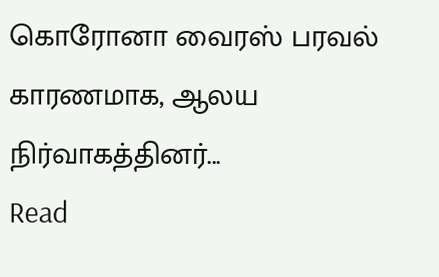கொரோனா வைரஸ் பரவல் காரணமாக, ஆலய நிர்வாகத்தினர்...
Read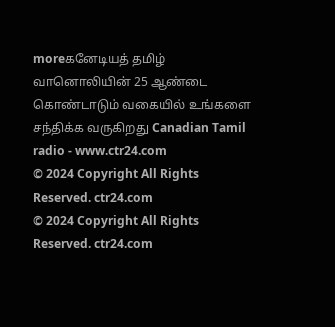moreகனேடியத் தமிழ் வானொலியின் 25 ஆண்டை கொண்டாடும் வகையில் உங்களை சந்திக்க வருகிறது Canadian Tamil radio - www.ctr24.com
© 2024 Copyright All Rights Reserved. ctr24.com
© 2024 Copyright All Rights Reserved. ctr24.com